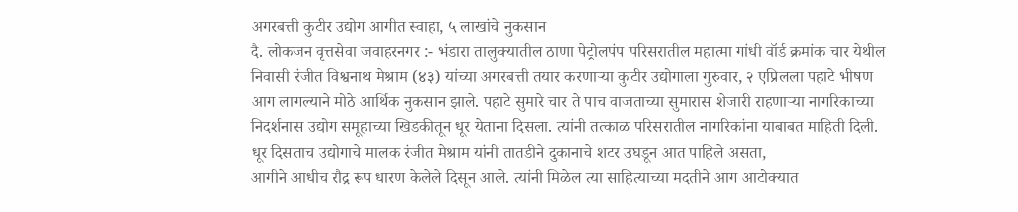अगरबत्ती कुटीर उद्योग आगीत स्वाहा, ५ लाखांचे नुकसान
दै. लोकजन वृत्तसेवा जवाहरनगर :- भंडारा तालुक्यातील ठाणा पेट्रोलपंप परिसरातील महात्मा गांधी वॉर्ड क्रमांक चार येथील निवासी रंजीत विश्वनाथ मेश्राम (४३) यांच्या अगरबत्ती तयार करणाऱ्या कुटीर उद्योगाला गुरुवार, २ एप्रिलला पहाटे भीषण आग लागल्याने मोठे आर्थिक नुकसान झाले. पहाटे सुमारे चार ते पाच वाजताच्या सुमारास शेजारी राहणाऱ्या नागरिकाच्या निदर्शनास उद्योग समूहाच्या खिडकीतून धूर येताना दिसला. त्यांनी तत्काळ परिसरातील नागरिकांना याबाबत माहिती दिली. धूर दिसताच उद्योगाचे मालक रंजीत मेश्राम यांनी तातडीने दुकानाचे शटर उघडून आत पाहिले असता,
आगीने आधीच रौद्र रूप धारण केलेले दिसून आले. त्यांनी मिळेल त्या साहित्याच्या मदतीने आग आटोक्यात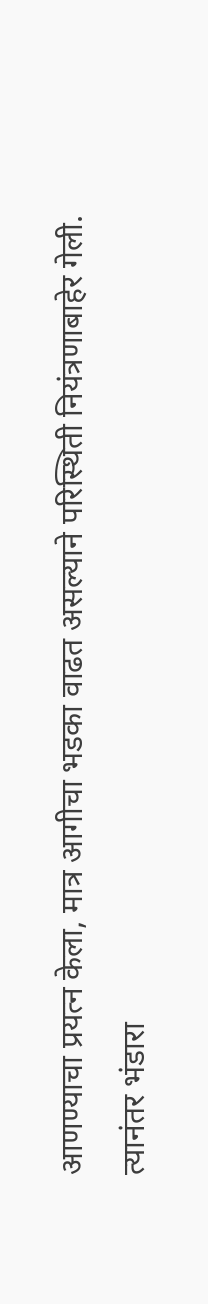आणण्याचा प्रयत्न केला, मात्र आगीचा भडका वाढत असल्याने परिस्थिती नियंत्रणाबाहेर गेली. त्यानंतर भंडारा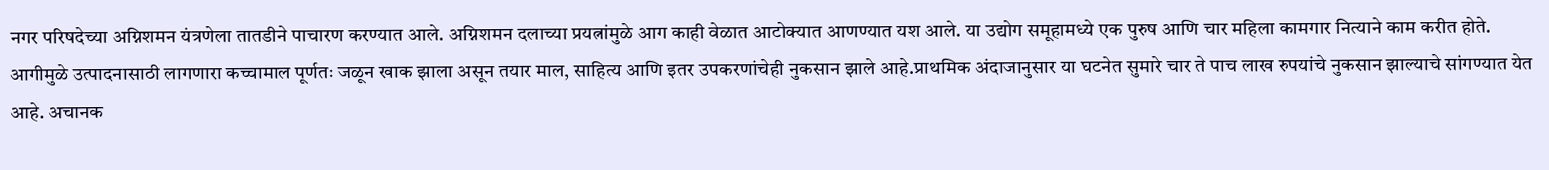नगर परिषदेच्या अग्निशमन यंत्रणेला तातडीने पाचारण करण्यात आले. अग्निशमन दलाच्या प्रयत्नांमुळे आग काही वेळात आटोक्यात आणण्यात यश आले. या उद्योग समूहामध्ये एक पुरुष आणि चार महिला कामगार नित्याने काम करीत होते. आगीमुळे उत्पादनासाठी लागणारा कच्चामाल पूर्णतः जळून खाक झाला असून तयार माल, साहित्य आणि इतर उपकरणांचेही नुकसान झाले आहे.प्राथमिक अंदाजानुसार या घटनेत सुमारे चार ते पाच लाख रुपयांचे नुकसान झाल्याचे सांगण्यात येत आहे. अचानक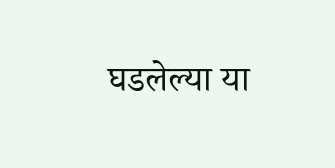घडलेल्या या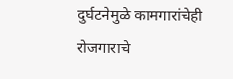दुर्घटनेमुळे कामगारांचेही रोजगाराचे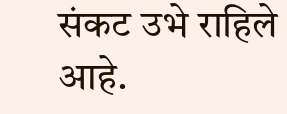संकट उभे राहिले आहे.